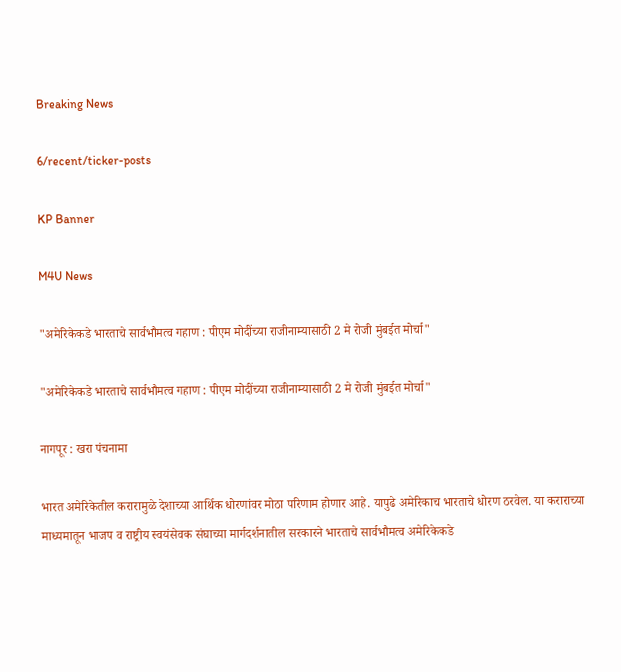Breaking News

6/recent/ticker-posts

KP Banner

M4U News

"अमेरिकेकडे भारताचे सार्वभौमत्व गहाण : पीएम मोदींच्या राजीनाम्यासाठी 2 मे रोजी मुंबईत मोर्चा"

"अमेरिकेकडे भारताचे सार्वभौमत्व गहाण : पीएम मोदींच्या राजीनाम्यासाठी 2 मे रोजी मुंबईत मोर्चा"

नागपूर : खरा पंचनामा

भारत अमेरिकेतील करारामुळे देशाच्या आर्थिक धोरणांवर मोठा परिणाम होणार आहे. यापुढे अमेरिकाच भारताचे धोरण ठरवेल. या कराराच्या माध्यमातून भाजप व राष्ट्रीय स्वयंसेवक संघाच्या मार्गदर्शनातील सरकारने भारताचे सार्वभौमत्व अमेरिकेकडे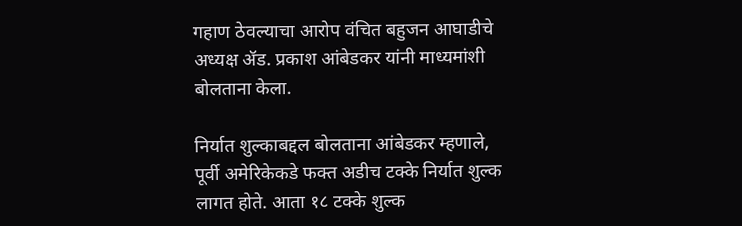गहाण ठेवल्याचा आरोप वंचित बहुजन आघाडीचे अध्यक्ष ॲड. प्रकाश आंबेडकर यांनी माध्यमांशी बोलताना केला.

निर्यात शुल्काबद्दल बोलताना आंबेडकर म्हणाले, पूर्वी अमेरिकेकडे फक्त अडीच टक्के निर्यात शुल्क लागत होते. आता १८ टक्के शुल्क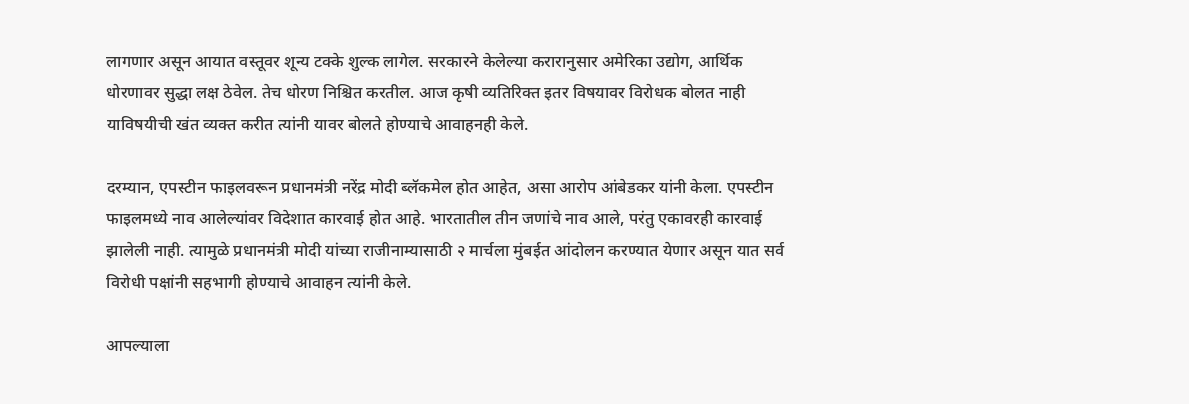लागणार असून आयात वस्तूवर शून्य टक्के शुल्क लागेल. सरकारने केलेल्या करारानुसार अमेरिका उद्योग, आर्थिक धोरणावर सुद्धा लक्ष ठेवेल. तेच धोरण निश्चित करतील. आज कृषी व्यतिरिक्त इतर विषयावर विरोधक बोलत नाही याविषयीची खंत व्यक्त करीत त्यांनी यावर बोलते होण्याचे आवाहनही केले.

दरम्यान, एपस्टीन फाइलवरून प्रधानमंत्री नरेंद्र मोदी ब्लॅकमेल होत आहेत, असा आरोप आंबेडकर यांनी केला. एपस्टीन फाइलमध्ये नाव आलेल्यांवर विदेशात कारवाई होत आहे. भारतातील तीन जणांचे नाव आले, परंतु एकावरही कारवाई झालेली नाही. त्यामुळे प्रधानमंत्री मोदी यांच्या राजीनाम्यासाठी २ मार्चला मुंबईत आंदोलन करण्यात येणार असून यात सर्व विरोधी पक्षांनी सहभागी होण्याचे आवाहन त्यांनी केले.

आपल्याला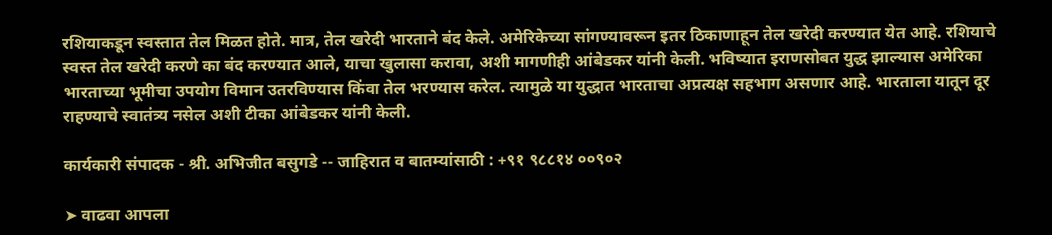रशियाकडून स्वस्तात तेल मिळत होते. मात्र, तेल खरेदी भारताने बंद केले. अमेरिकेच्या सांगण्यावरून इतर ठिकाणाहून तेल खरेदी करण्यात येत आहे. रशियाचे स्वस्त तेल खरेदी करणे का बंद करण्यात आले, याचा खुलासा करावा, अशी मागणीही आंबेडकर यांनी केली. भविष्यात इराणसोबत युद्ध झाल्यास अमेरिका भारताच्या भूमीचा उपयोग विमान उतरविण्यास किंवा तेल भरण्यास करेल. त्यामुळे या युद्धात भारताचा अप्रत्यक्ष सहभाग असणार आहे. भारताला यातून दूर राहण्याचे स्वातंत्र्य नसेल अशी टीका आंबेडकर यांनी केली.

कार्यकारी संपादक - श्री. अभिजीत बसुगडे -- जाहिरात व बातम्यांसाठी : +९१ ९८८१४ ००९०२

➤ वाढवा आपला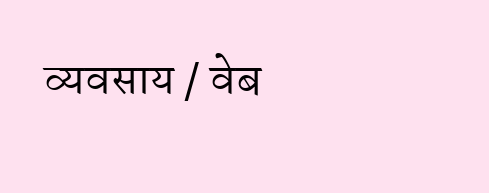व्यवसाय / वेब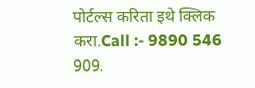पोर्टल्स करिता इथे क्लिक करा.Call :- 9890 546 909.